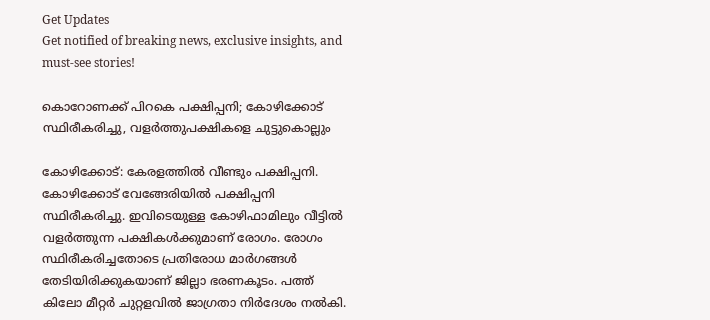Get Updates
Get notified of breaking news, exclusive insights, and must-see stories!

കൊറോണക്ക് പിറകെ പക്ഷിപ്പനി; കോഴിക്കോട് സ്ഥിരീകരിച്ചു, വളര്‍ത്തുപക്ഷികളെ ചുട്ടുകൊല്ലും

കോഴിക്കോട്: കേരളത്തില്‍ വീണ്ടും പക്ഷിപ്പനി. കോഴിക്കോട് വേങ്ങേരിയില്‍ പക്ഷിപ്പനി സ്ഥിരീകരിച്ചു. ഇവിടെയുള്ള കോഴിഫാമിലും വീട്ടില്‍ വളര്‍ത്തുന്ന പക്ഷികള്‍ക്കുമാണ് രോഗം. രോഗം സ്ഥിരീകരിച്ചതോടെ പ്രതിരോധ മാര്‍ഗങ്ങള്‍ തേടിയിരിക്കുകയാണ് ജില്ലാ ഭരണകൂടം. പത്ത് കിലോ മീറ്റര്‍ ചുറ്റളവില്‍ ജാഗ്രതാ നിര്‍ദേശം നല്‍കി.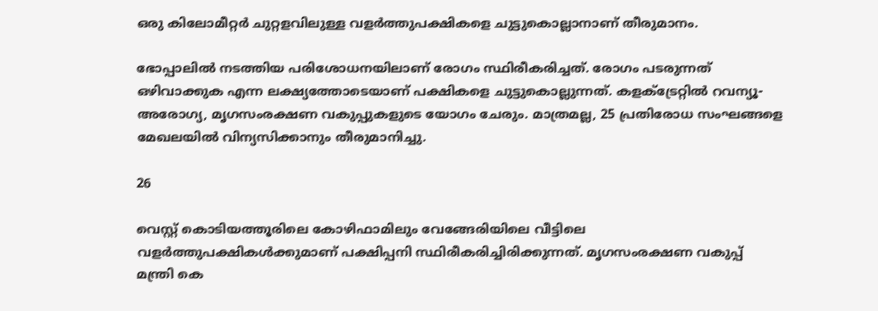ഒരു കിലോമീറ്റര്‍ ചുറ്റളവിലുള്ള വളര്‍ത്തുപക്ഷികളെ ചുട്ടുകൊല്ലാനാണ് തീരുമാനം.

ഭോപ്പാലില്‍ നടത്തിയ പരിശോധനയിലാണ് രോഗം സ്ഥിരീകരിച്ചത്. രോഗം പടരുന്നത് ഒഴിവാക്കുക എന്ന ലക്ഷ്യത്തോടെയാണ് പക്ഷികളെ ചുട്ടുകൊല്ലുന്നത്. കളക്ട്രേറ്റില്‍ റവന്യൂ-അരോഗ്യ, മൃഗസംരക്ഷണ വകുപ്പുകളുടെ യോഗം ചേരും. മാത്രമല്ല, 25 പ്രതിരോധ സംഘങ്ങളെ മേഖലയില്‍ വിന്യസിക്കാനും തീരുമാനിച്ചു.

26

വെസ്റ്റ് കൊടിയത്തൂരിലെ കോഴിഫാമിലും വേങ്ങേരിയിലെ വീട്ടിലെ വളര്‍ത്തുപക്ഷികള്‍ക്കുമാണ് പക്ഷിപ്പനി സ്ഥിരീകരിച്ചിരിക്കുന്നത്. മൃഗസംരക്ഷണ വകുപ്പ് മന്ത്രി കെ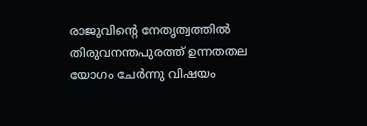രാജുവിന്റെ നേതൃത്വത്തില്‍ തിരുവനന്തപുരത്ത് ഉന്നതതല യോഗം ചേര്‍ന്നു വിഷയം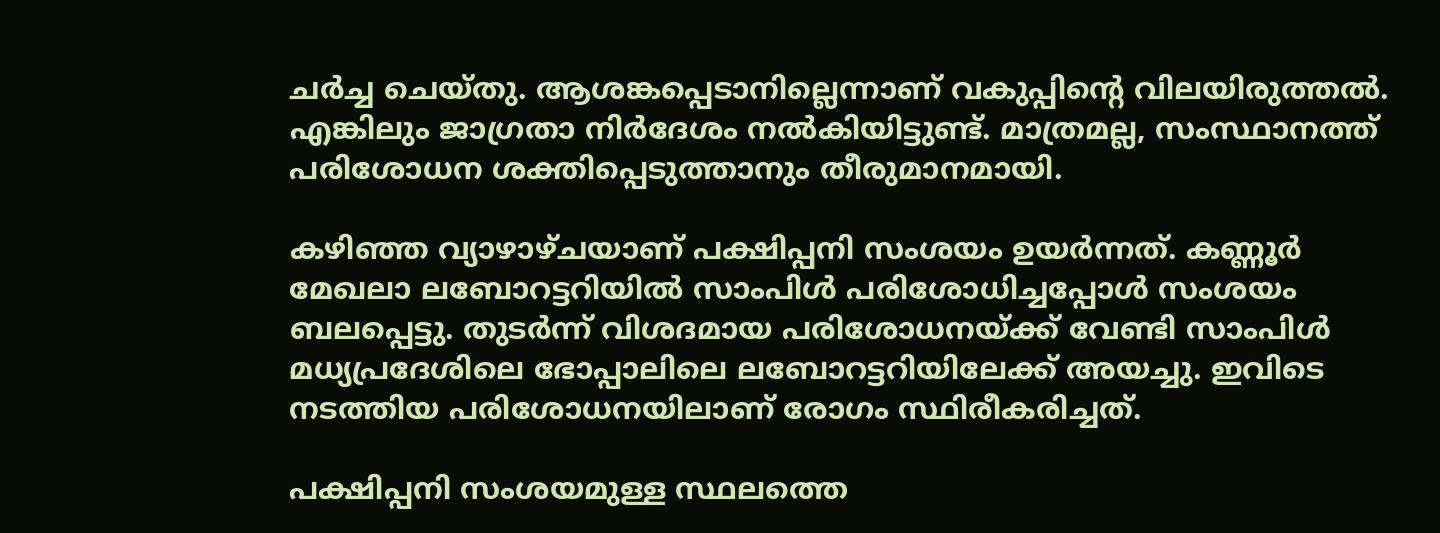ചര്‍ച്ച ചെയ്തു. ആശങ്കപ്പെടാനില്ലെന്നാണ് വകുപ്പിന്റെ വിലയിരുത്തല്‍. എങ്കിലും ജാഗ്രതാ നിര്‍ദേശം നല്‍കിയിട്ടുണ്ട്. മാത്രമല്ല, സംസ്ഥാനത്ത് പരിശോധന ശക്തിപ്പെടുത്താനും തീരുമാനമായി.

കഴിഞ്ഞ വ്യാഴാഴ്ചയാണ് പക്ഷിപ്പനി സംശയം ഉയര്‍ന്നത്. കണ്ണൂര്‍ മേഖലാ ലബോറട്ടറിയില്‍ സാംപിള്‍ പരിശോധിച്ചപ്പോള്‍ സംശയം ബലപ്പെട്ടു. തുടര്‍ന്ന് വിശദമായ പരിശോധനയ്ക്ക് വേണ്ടി സാംപിള്‍ മധ്യപ്രദേശിലെ ഭോപ്പാലിലെ ലബോറട്ടറിയിലേക്ക് അയച്ചു. ഇവിടെ നടത്തിയ പരിശോധനയിലാണ് രോഗം സ്ഥിരീകരിച്ചത്.

പക്ഷിപ്പനി സംശയമുള്ള സ്ഥലത്തെ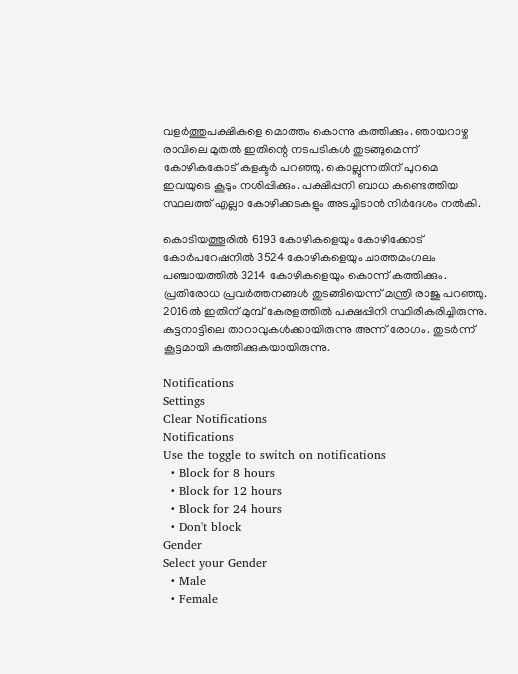വളര്‍ത്തുപക്ഷികളെ മൊത്തം കൊന്നു കത്തിക്കും. ഞായറാഴ്ച രാവിലെ മുതല്‍ ഇതിന്റെ നടപടികള്‍ തുടങ്ങുമെന്ന് കോഴികകോട് കളക്ടര്‍ പറഞ്ഞു. കൊല്ലുന്നതിന് പുറമെ ഇവയുടെ കൂടും നശിപ്പിക്കും. പക്ഷിപ്പനി ബാധ കണ്ടെത്തിയ സ്ഥലത്ത് എല്ലാ കോഴിക്കടകളും അടച്ചിടാന്‍ നിര്‍ദേശം നല്‍കി.

കൊടിയത്തൂരില്‍ 6193 കോഴികളെയും കോഴിക്കോട് കോര്‍പറേഷനില്‍ 3524 കോഴികളെയും ചാത്തമംഗലം പഞ്ചായത്തില്‍ 3214 കോഴികളെയും കൊന്ന് കത്തിക്കും. പ്രതിരോധ പ്രവര്‍ത്തനങ്ങള്‍ തുടങ്ങിയെന്ന് മന്ത്രി രാജു പറഞ്ഞു. 2016ല്‍ ഇതിന് മുമ്പ് കേരളത്തില്‍ പക്ഷപ്പിനി സ്ഥിരീകരിച്ചിരുന്നു. കുട്ടനാട്ടിലെ താറാവുകള്‍ക്കായിരുന്നു അന്ന് രോഗം. തുടര്‍ന്ന് കൂട്ടമായി കത്തിക്കുകയായിരുന്നു.

Notifications
Settings
Clear Notifications
Notifications
Use the toggle to switch on notifications
  • Block for 8 hours
  • Block for 12 hours
  • Block for 24 hours
  • Don't block
Gender
Select your Gender
  • Male
  • Female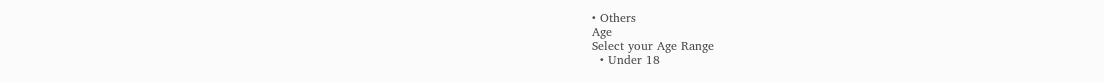• Others
Age
Select your Age Range
  • Under 18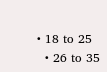• 18 to 25
  • 26 to 35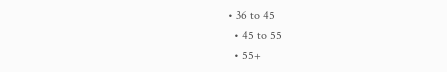• 36 to 45
  • 45 to 55
  • 55+